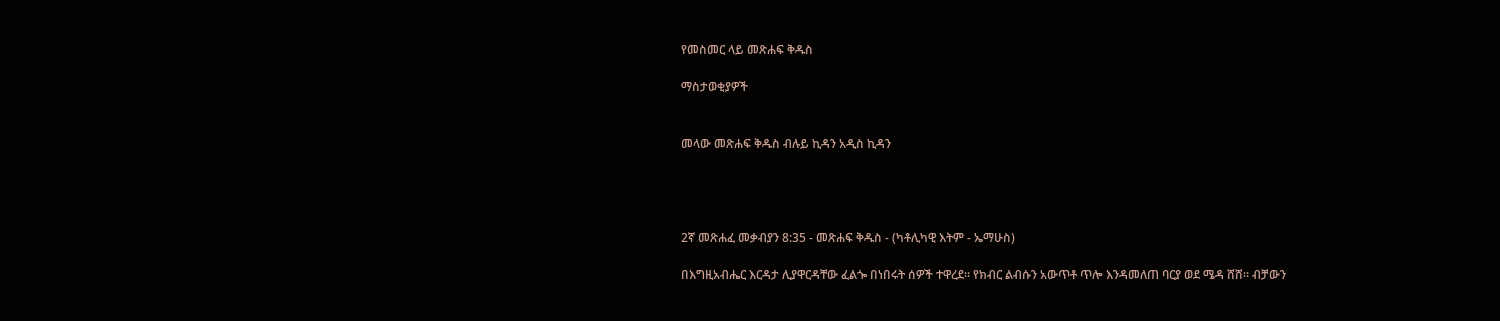የመስመር ላይ መጽሐፍ ቅዱስ

ማስታወቂያዎች


መላው መጽሐፍ ቅዱስ ብሉይ ኪዳን አዲስ ኪዳን




2ኛ መጽሐፈ መቃብያን 8:35 - መጽሐፍ ቅዱስ - (ካቶሊካዊ እትም - ኤማሁስ)

በእግዚአብሔር እርዳታ ሊያዋርዳቸው ፈልጐ በነበሩት ሰዎች ተዋረደ። የክብር ልብሱን አውጥቶ ጥሎ እንዳመለጠ ባርያ ወደ ሜዳ ሸሸ። ብቻውን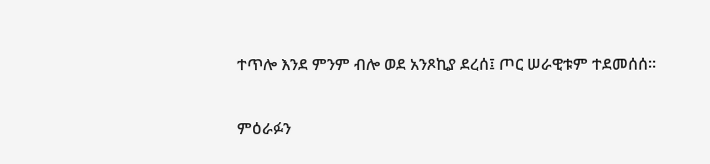ተጥሎ እንደ ምንም ብሎ ወደ አንጾኪያ ደረሰ፤ ጦር ሠራዊቱም ተደመሰሰ።

ምዕራፉን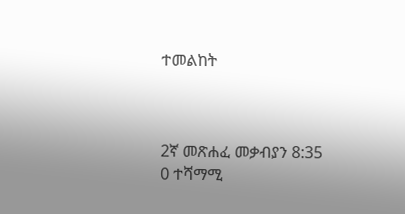ተመልከት



2ኛ መጽሐፈ መቃብያን 8:35
0 ተሻማሚ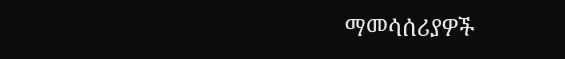ማመሳሰሪያዎች